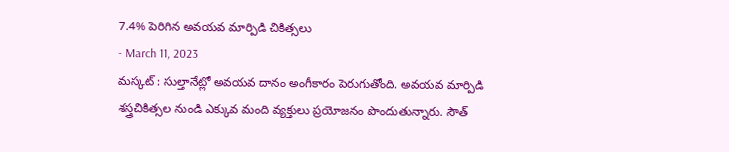7.4% పెరిగిన అవయవ మార్పిడి చికిత్సలు
- March 11, 2023
మస్కట్ : సుల్తానేట్లో అవయవ దానం అంగీకారం పెరుగుతోంది. అవయవ మార్పిడి శస్త్రచికిత్సల నుండి ఎక్కువ మంది వ్యక్తులు ప్రయోజనం పొందుతున్నారు. సౌత్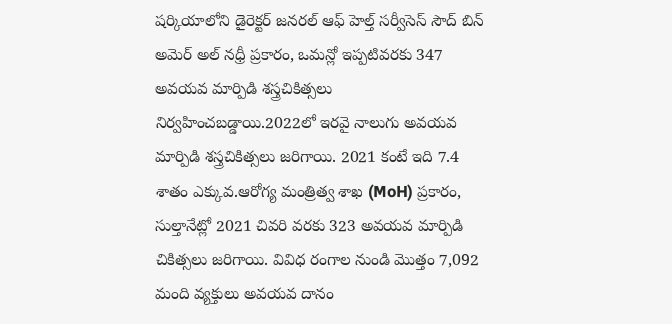షర్కియాలోని డైరెక్టర్ జనరల్ ఆఫ్ హెల్త్ సర్వీసెస్ సౌద్ బిన్ అమెర్ అల్ నధ్రీ ప్రకారం, ఒమన్లో ఇప్పటివరకు 347 అవయవ మార్పిడి శస్త్రచికిత్సలు నిర్వహించబడ్డాయి.2022లో ఇరవై నాలుగు అవయవ మార్పిడి శస్త్రచికిత్సలు జరిగాయి. 2021 కంటే ఇది 7.4 శాతం ఎక్కువ.ఆరోగ్య మంత్రిత్వ శాఖ (MoH) ప్రకారం, సుల్తానేట్లో 2021 చివరి వరకు 323 అవయవ మార్పిడి చికిత్సలు జరిగాయి. వివిధ రంగాల నుండి మొత్తం 7,092 మంది వ్యక్తులు అవయవ దానం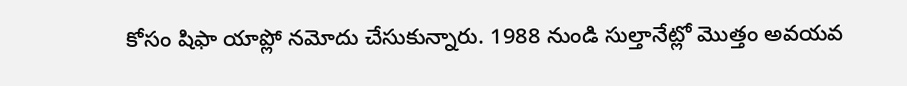కోసం షిఫా యాప్లో నమోదు చేసుకున్నారు. 1988 నుండి సుల్తానేట్లో మొత్తం అవయవ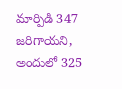మార్పిడి 347 జరిగాయని, అందులో 325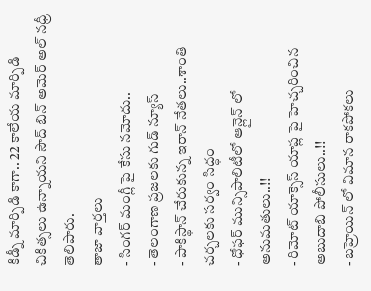కిడ్నీ మార్పిడి కాగా.. 22 కాలేయ మార్పిడి చికిత్సలు ఉన్నాయని సౌద్ బిన్ అమెర్ అల్ నధ్రీ తెలిపారు.
తాజా వార్తలు
- సింగర్ మంగ్లీ పై కేసు నమోదు..
- తెలంగాణ ప్రజలకు గుడ్ న్యూస్
- పాకిస్థాన్ చేరుకున్న ఇరాన్ నేతలు..శాంతి చర్చలకు సర్వం సిద్ధం
- ధోఫర్ మున్సిపాలిటీలో ఆన్లైన్ లో అనుమతులు..!!
- రిమోట్ యాక్సెస్ యాప్ల పై హెచ్చరించిన అబుదాబి పోలీసులు..!!
- బహ్రెయిన్ లో విమాన రాకపోకలు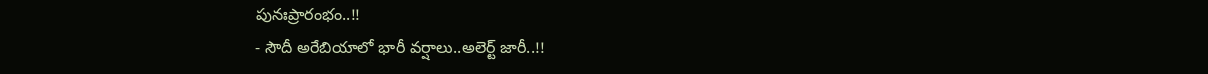పునఃప్రారంభం..!!
- సౌదీ అరేబియాలో భారీ వర్షాలు..అలెర్ట్ జారీ..!!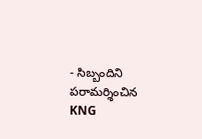- సిబ్బందిని పరామర్శించిన KNG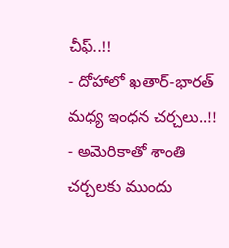చీఫ్..!!
- దోహాలో ఖతార్-భారత్ మధ్య ఇంధన చర్చలు..!!
- అమెరికాతో శాంతి చర్చలకు ముందు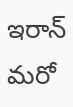ఇరాన్ మరో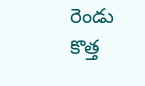రెండు కొత్త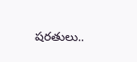షరతులు..